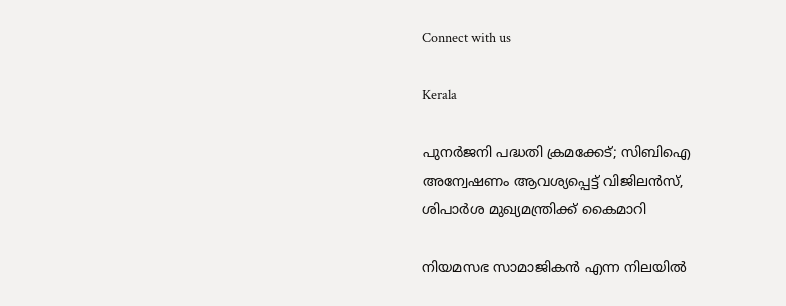Connect with us

Kerala

പുനര്‍ജനി പദ്ധതി ക്രമക്കേട്; സിബിഐ അന്വേഷണം ആവശ്യപ്പെട്ട് വിജിലന്‍സ്, ശിപാര്‍ശ മുഖ്യമന്ത്രിക്ക് കൈമാറി

നിയമസഭ സാമാജികന്‍ എന്ന നിലയില്‍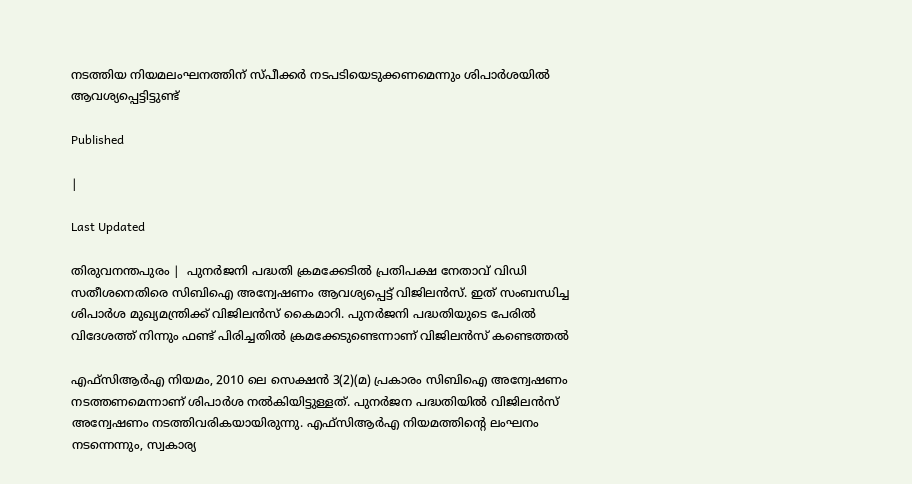നടത്തിയ നിയമലംഘനത്തിന് സ്പീക്കര്‍ നടപടിയെടുക്കണമെന്നും ശിപാര്‍ശയില്‍ ആവശ്യപ്പെട്ടിട്ടുണ്ട്

Published

|

Last Updated

തിരുവനന്തപുരം |  പുനര്‍ജനി പദ്ധതി ക്രമക്കേടില്‍ പ്രതിപക്ഷ നേതാവ് വിഡി സതീശനെതിരെ സിബിഐ അന്വേഷണം ആവശ്യപ്പെട്ട് വിജിലന്‍സ്. ഇത് സംബന്ധിച്ച ശിപാര്‍ശ മുഖ്യമന്ത്രിക്ക് വിജിലന്‍സ് കൈമാറി. പുനര്‍ജനി പദ്ധതിയുടെ പേരില്‍ വിദേശത്ത് നിന്നും ഫണ്ട് പിരിച്ചതില്‍ ക്രമക്കേടുണ്ടെന്നാണ് വിജിലന്‍സ് കണ്ടെത്തല്‍

എഫ്സിആര്‍എ നിയമം, 2010 ലെ സെക്ഷന്‍ 3(2)(മ) പ്രകാരം സിബിഐ അന്വേഷണം നടത്തണമെന്നാണ് ശിപാര്‍ശ നല്‍കിയിട്ടുള്ളത്. പുനര്‍ജന പദ്ധതിയില്‍ വിജിലന്‍സ് അന്വേഷണം നടത്തിവരികയായിരുന്നു. എഫ്സിആര്‍എ നിയമത്തിന്റെ ലംഘനം നടന്നെന്നും, സ്വകാര്യ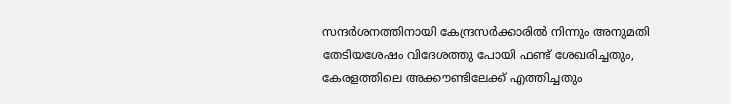സന്ദര്‍ശനത്തിനായി കേന്ദ്രസര്‍ക്കാരില്‍ നിന്നും അനുമതി തേടിയശേഷം വിദേശത്തു പോയി ഫണ്ട് ശേഖരിച്ചതും, കേരളത്തിലെ അക്കൗണ്ടിലേക്ക് എത്തിച്ചതും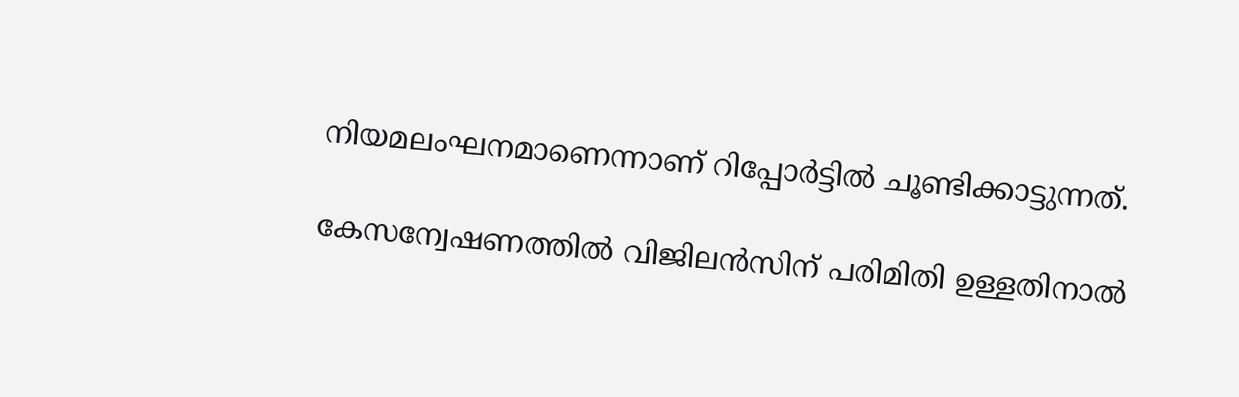നിയമലംഘനമാണെന്നാണ് റിപ്പോര്‍ട്ടില്‍ ചൂണ്ടിക്കാട്ടുന്നത്.

കേസന്വേഷണത്തില്‍ വിജിലന്‍സിന് പരിമിതി ഉള്ളതിനാല്‍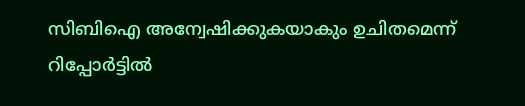സിബിഐ അന്വേഷിക്കുകയാകും ഉചിതമെന്ന് റിപ്പോര്‍ട്ടില്‍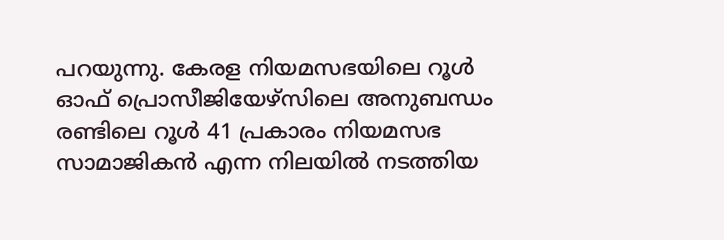പറയുന്നു. കേരള നിയമസഭയിലെ റൂള്‍ ഓഫ് പ്രൊസീജിയേഴ്സിലെ അനുബന്ധം രണ്ടിലെ റൂള്‍ 41 പ്രകാരം നിയമസഭ സാമാജികന്‍ എന്ന നിലയില്‍ നടത്തിയ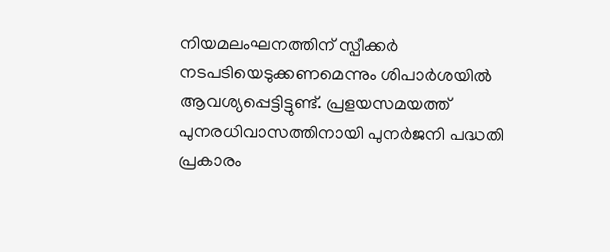നിയമലംഘനത്തിന് സ്പീക്കര്‍ നടപടിയെടുക്കണമെന്നും ശിപാര്‍ശയില്‍ ആവശ്യപ്പെട്ടിട്ടുണ്ട്. പ്രളയസമയത്ത് പുനരധിവാസത്തിനായി പുനര്‍ജനി പദ്ധതി പ്രകാരം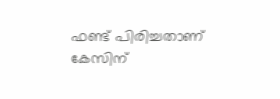ഫണ്ട് പിരിച്ചതാണ് കേസിന്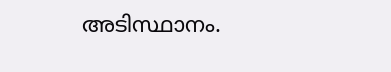അടിസ്ഥാനം.